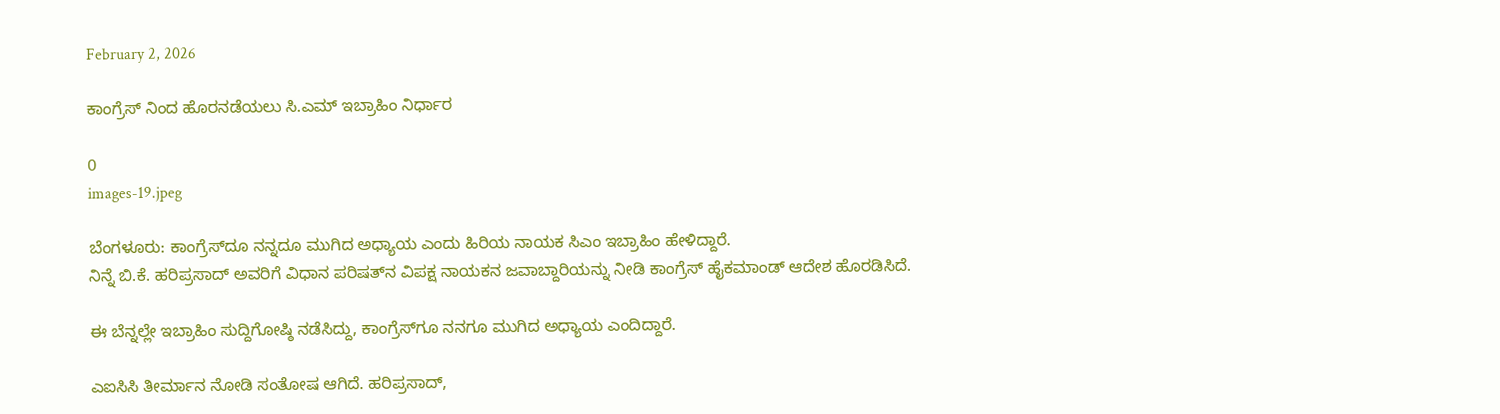February 2, 2026

ಕಾಂಗ್ರೆಸ್ ನಿಂದ ಹೊರನಡೆಯಲು ಸಿ.ಎಮ್ ಇಬ್ರಾಹಿಂ ನಿರ್ಧಾರ

0
images-19.jpeg

ಬೆಂಗಳೂರು: ಕಾಂಗ್ರೆಸ್‌ದೂ ನನ್ನದೂ ಮುಗಿದ ಅಧ್ಯಾಯ ಎಂದು ಹಿರಿಯ ನಾಯಕ ಸಿಎಂ ಇಬ್ರಾಹಿಂ ಹೇಳಿದ್ದಾರೆ.
ನಿನ್ನೆ ಬಿ.ಕೆ. ಹರಿಪ್ರಸಾದ್ ಅವರಿಗೆ ವಿಧಾನ ಪರಿಷತ್‌ನ ವಿಪಕ್ಷ ನಾಯಕನ ಜವಾಬ್ದಾರಿಯನ್ನು ನೀಡಿ ಕಾಂಗ್ರೆಸ್ ಹೈಕಮಾಂಡ್ ಆದೇಶ ಹೊರಡಿಸಿದೆ.

ಈ ಬೆನ್ನಲ್ಲೇ ಇಬ್ರಾಹಿಂ ಸುದ್ದಿಗೋಷ್ಠಿ ನಡೆಸಿದ್ದು, ಕಾಂಗ್ರೆಸ್‌ಗೂ ನನಗೂ ಮುಗಿದ ಅಧ್ಯಾಯ ಎಂದಿದ್ದಾರೆ.

ಎಐಸಿಸಿ ತೀರ್ಮಾನ ನೋಡಿ ಸಂತೋಷ ಆಗಿದೆ. ಹರಿಪ್ರಸಾದ್,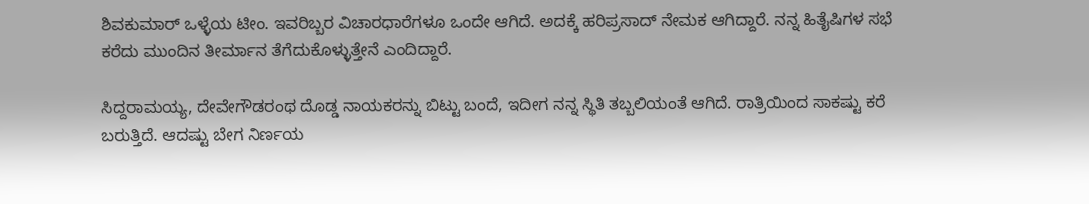ಶಿವಕುಮಾರ್ ಒಳ್ಳೆಯ ಟೀಂ. ಇವರಿಬ್ಬರ ವಿಚಾರಧಾರೆಗಳೂ ಒಂದೇ ಆಗಿದೆ. ಅದಕ್ಕೆ ಹರಿಪ್ರಸಾದ್ ನೇಮಕ ಆಗಿದ್ದಾರೆ. ನನ್ನ ಹಿತೈಷಿಗಳ ಸಭೆ ಕರೆದು ಮುಂದಿನ ತೀರ್ಮಾನ ತೆಗೆದುಕೊಳ್ಳುತ್ತೇನೆ ಎಂದಿದ್ದಾರೆ.

ಸಿದ್ದರಾಮಯ್ಯ, ದೇವೇಗೌಡರಂಥ ದೊಡ್ಡ ನಾಯಕರನ್ನು ಬಿಟ್ಟು ಬಂದೆ, ಇದೀಗ ನನ್ನ ಸ್ಥಿತಿ ತಬ್ಬಲಿಯಂತೆ ಆಗಿದೆ. ರಾತ್ರಿಯಿಂದ ಸಾಕಷ್ಟು ಕರೆ ಬರುತ್ತಿದೆ. ಆದಷ್ಟು ಬೇಗ ನಿರ್ಣಯ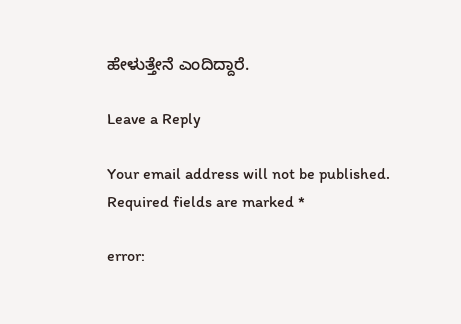ಹೇಳುತ್ತೇನೆ ಎಂದಿದ್ದಾರೆ.

Leave a Reply

Your email address will not be published. Required fields are marked *

error: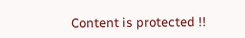Content is protected !!